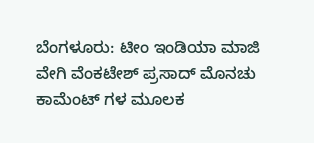ಬೆಂಗಳೂರು: ಟೀಂ ಇಂಡಿಯಾ ಮಾಜಿ ವೇಗಿ ವೆಂಕಟೇಶ್ ಪ್ರಸಾದ್ ಮೊನಚು ಕಾಮೆಂಟ್ ಗಳ ಮೂಲಕ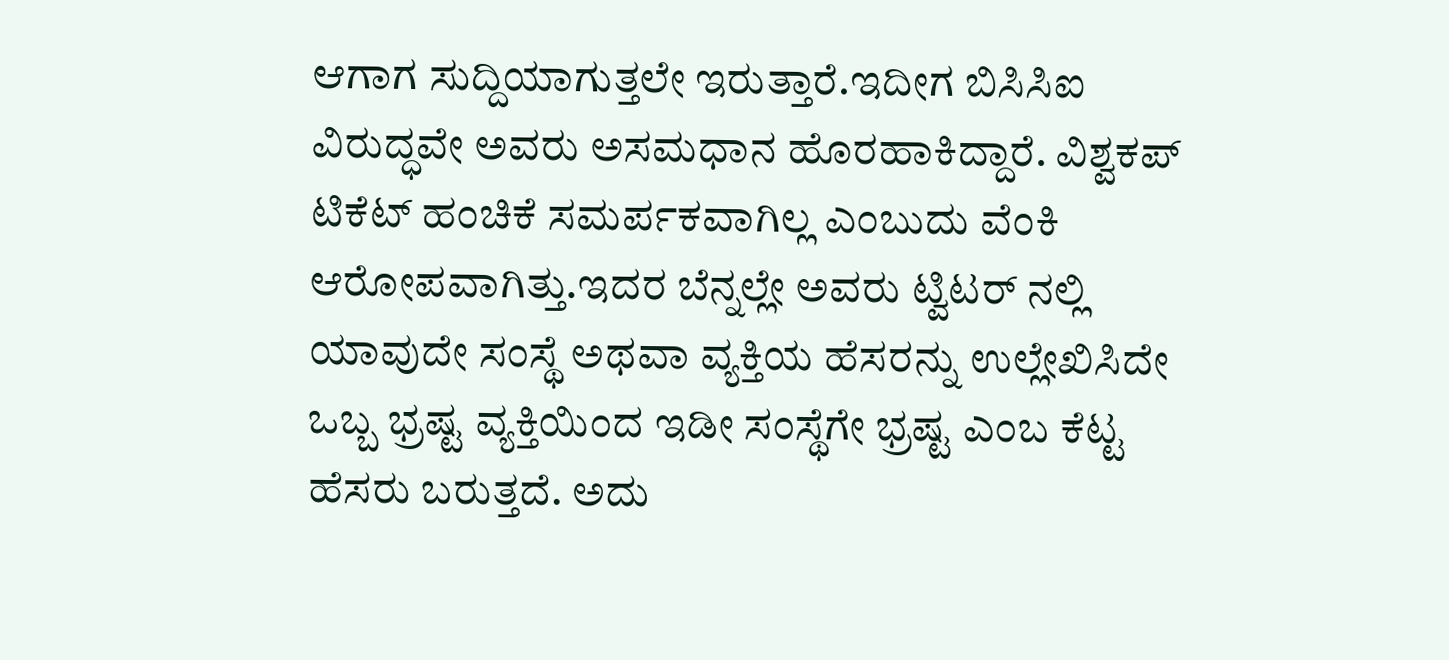ಆಗಾಗ ಸುದ್ದಿಯಾಗುತ್ತಲೇ ಇರುತ್ತಾರೆ.ಇದೀಗ ಬಿಸಿಸಿಐ ವಿರುದ್ಧವೇ ಅವರು ಅಸಮಧಾನ ಹೊರಹಾಕಿದ್ದಾರೆ. ವಿಶ್ವಕಪ್ ಟಿಕೆಟ್ ಹಂಚಿಕೆ ಸಮರ್ಪಕವಾಗಿಲ್ಲ ಎಂಬುದು ವೆಂಕಿ ಆರೋಪವಾಗಿತ್ತು.ಇದರ ಬೆನ್ನಲ್ಲೇ ಅವರು ಟ್ವಿಟರ್ ನಲ್ಲಿ ಯಾವುದೇ ಸಂಸ್ಥೆ ಅಥವಾ ವ್ಯಕ್ತಿಯ ಹೆಸರನ್ನು ಉಲ್ಲೇಖಿಸಿದೇ ಒಬ್ಬ ಭ್ರಷ್ಟ ವ್ಯಕ್ತಿಯಿಂದ ಇಡೀ ಸಂಸ್ಥೆಗೇ ಭ್ರಷ್ಟ ಎಂಬ ಕೆಟ್ಟ ಹೆಸರು ಬರುತ್ತದೆ. ಅದು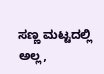ಸಣ್ಣ ಮಟ್ಟದಲ್ಲಿ ಅಲ್ಲ,